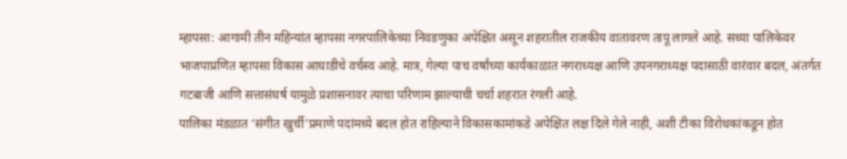म्हापसा: आगामी तीन महिन्यांत म्हापसा नगरपालिकेच्या निवडणुका अपेक्षित असून शहरातील राजकीय वातावरण तापू लागले आहे. सध्या पालिकेवर भाजपाप्रणित म्हापसा विकास आघाडीचे वर्चस्व आहे. मात्र, गेल्या पाच वर्षांच्या कार्यकाळात नगराध्यक्ष आणि उपनगराध्यक्ष पदासाठी वारंवार बदल, अंतर्गत गटबाजी आणि सत्तासंघर्ष यामुळे प्रशासनावर त्याचा परिणाम झाल्याची चर्चा शहरात रंगली आहे.
पालिका मंडळात ‘संगीत खुर्ची’प्रमाणे पदांमध्ये बदल होत राहिल्याने विकासकामांकडे अपेक्षित लक्ष दिले गेले नाही, अशी टीका विरोधकांकडून होत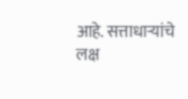आहे. सत्ताधाऱ्यांचे लक्ष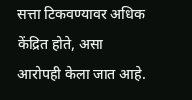सत्ता टिकवण्यावर अधिक केंद्रित होते, असा आरोपही केला जात आहे.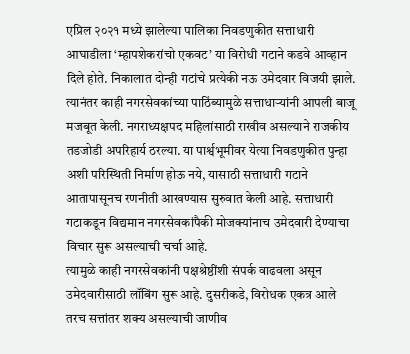एप्रिल २०२१ मध्ये झालेल्या पालिका निवडणुकीत सत्ताधारी आघाडीला ‘म्हापशेकरांचो एकवट’ या विरोधी गटाने कडवे आव्हान दिले होते. निकालात दोन्ही गटांचे प्रत्येकी नऊ उमेदवार विजयी झाले.
त्यानंतर काही नगरसेवकांच्या पाठिंब्यामुळे सत्ताधाऱ्यांनी आपली बाजू मजबूत केली. नगराध्यक्षपद महिलांसाठी राखीव असल्याने राजकीय तडजोडी अपरिहार्य ठरल्या. या पार्श्वभूमीवर येत्या निवडणुकीत पुन्हा अशी परिस्थिती निर्माण होऊ नये, यासाठी सत्ताधारी गटाने आतापासूनच रणनीती आखण्यास सुरुवात केली आहे. सत्ताधारी गटाकडून विद्यमान नगरसेवकांपैकी मोजक्यांनाच उमेदवारी देण्याचा विचार सुरू असल्याची चर्चा आहे.
त्यामुळे काही नगरसेवकांनी पक्षश्रेष्ठींशी संपर्क वाढवला असून उमेदवारीसाठी लॉबिंग सुरू आहे. दुसरीकडे, विरोधक एकत्र आले तरच सत्तांतर शक्य असल्याची जाणीव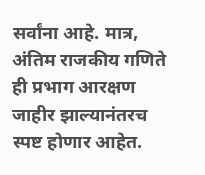सर्वांना आहे. मात्र, अंतिम राजकीय गणिते ही प्रभाग आरक्षण जाहीर झाल्यानंतरच स्पष्ट होणार आहेत.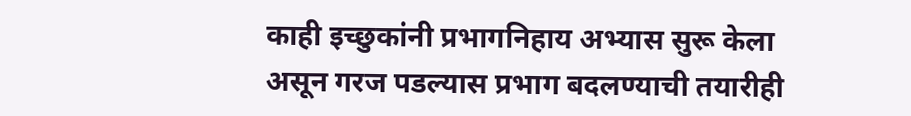काही इच्छुकांनी प्रभागनिहाय अभ्यास सुरू केला असून गरज पडल्यास प्रभाग बदलण्याची तयारीही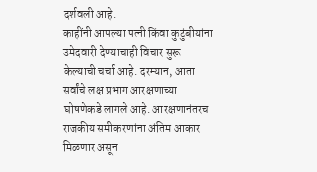दर्शवली आहे.
काहींनी आपल्या पत्नी किंवा कुटुंबीयांना उमेदवारी देण्याचाही विचार सुरू केल्याची चर्चा आहे. दरम्यान, आता सर्वांचे लक्ष प्रभाग आरक्षणाच्या घोषणेकडे लागले आहे. आरक्षणानंतरच राजकीय समीकरणांना अंतिम आकार मिळणार असून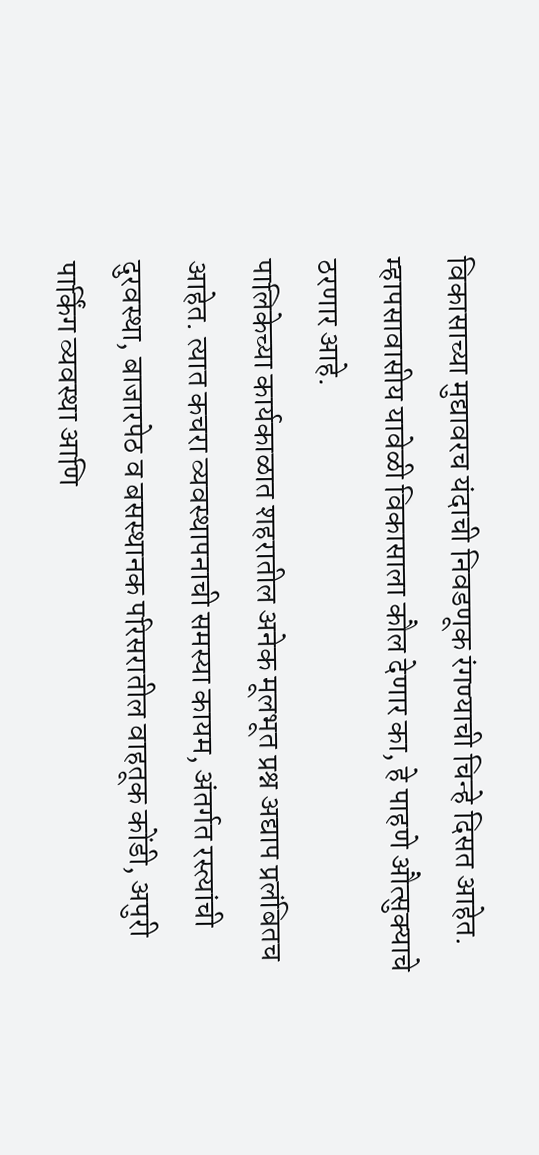विकासाच्या मुद्यावरच यंदाची निवडणूक रंगण्याची चिन्हे दिसत आहेत. म्हापसावासीय यावेळी विकासाला कौल देणार का, हे पाहणे औत्सुक्याचे ठरणार आहे.
पालिकेच्या कार्यकाळात शहरातील अनेक मूलभूत प्रश्न अद्याप प्रलंबितच आहेत. त्यात कचरा व्यवस्थापनाची समस्या कायम, अंतर्गत रस्त्यांची दुरवस्था, बाजारपेठ व बसस्थानक परिसरातील वाहतूक कोंडी, अपुरी पार्किंग व्यवस्था आणि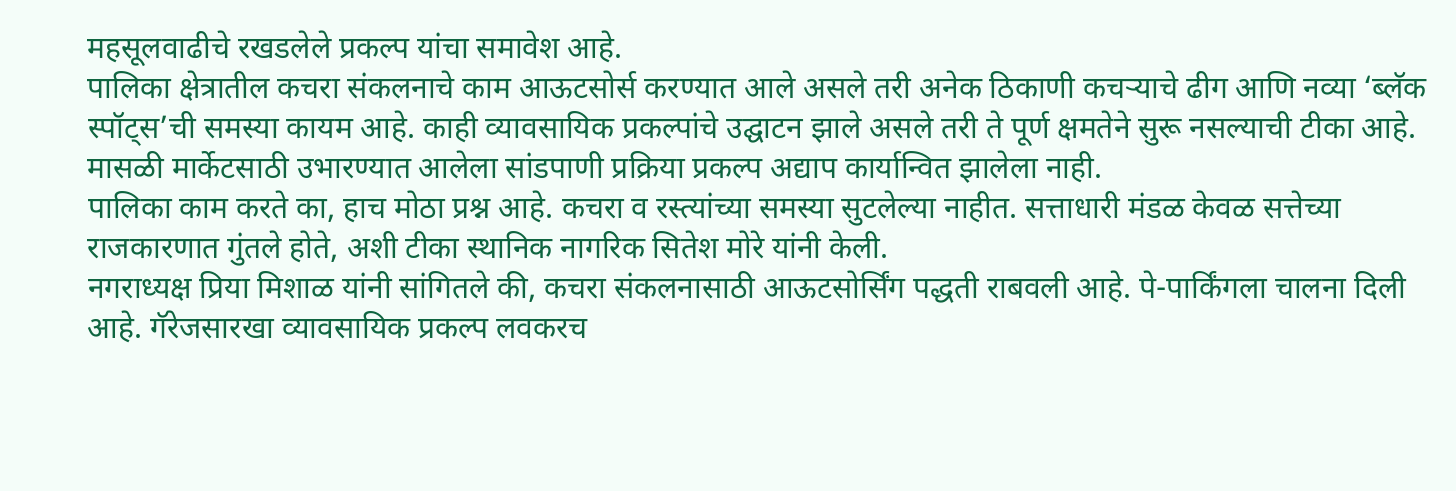महसूलवाढीचे रखडलेले प्रकल्प यांचा समावेश आहे.
पालिका क्षेत्रातील कचरा संकलनाचे काम आऊटसोर्स करण्यात आले असले तरी अनेक ठिकाणी कचऱ्याचे ढीग आणि नव्या ‘ब्लॅक स्पॉट्स’ची समस्या कायम आहे. काही व्यावसायिक प्रकल्पांचे उद्घाटन झाले असले तरी ते पूर्ण क्षमतेने सुरू नसल्याची टीका आहे. मासळी मार्केटसाठी उभारण्यात आलेला सांडपाणी प्रक्रिया प्रकल्प अद्याप कार्यान्वित झालेला नाही.
पालिका काम करते का, हाच मोठा प्रश्न आहे. कचरा व रस्त्यांच्या समस्या सुटलेल्या नाहीत. सत्ताधारी मंडळ केवळ सत्तेच्या राजकारणात गुंतले होते, अशी टीका स्थानिक नागरिक सितेश मोरे यांनी केली.
नगराध्यक्ष प्रिया मिशाळ यांनी सांगितले की, कचरा संकलनासाठी आऊटसोर्सिंग पद्धती राबवली आहे. पे-पार्किंगला चालना दिली आहे. गॅरेजसारखा व्यावसायिक प्रकल्प लवकरच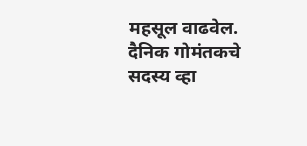महसूल वाढवेल.
दैनिक गोमंतकचे सदस्य व्हा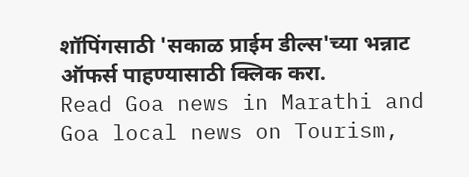शॉपिंगसाठी 'सकाळ प्राईम डील्स'च्या भन्नाट ऑफर्स पाहण्यासाठी क्लिक करा.
Read Goa news in Marathi and Goa local news on Tourism,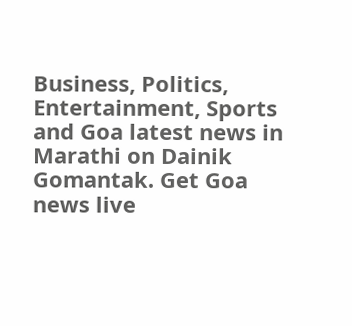Business, Politics, Entertainment, Sports and Goa latest news in Marathi on Dainik Gomantak. Get Goa news live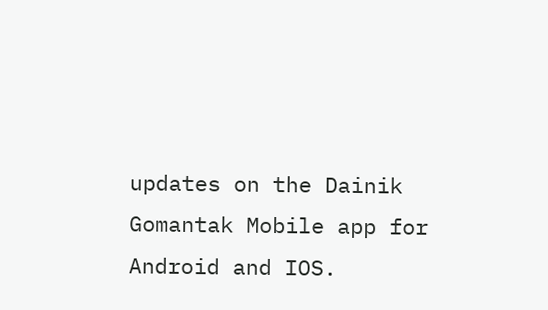updates on the Dainik Gomantak Mobile app for Android and IOS.